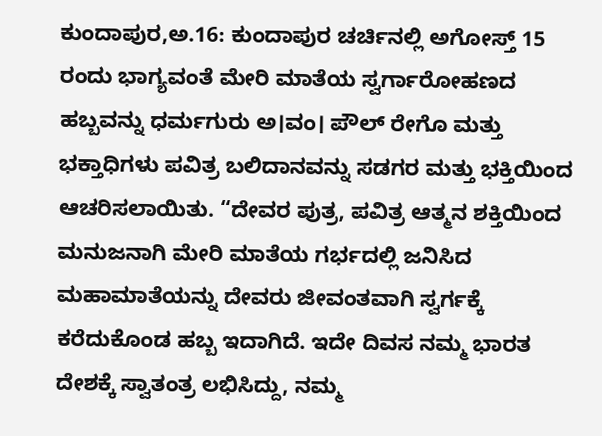ಕುಂದಾಪುರ,ಅ.16: ಕುಂದಾಪುರ ಚರ್ಚಿನಲ್ಲಿ ಅಗೋಸ್ತ್ 15 ರಂದು ಭಾಗ್ಯವಂತೆ ಮೇರಿ ಮಾತೆಯ ಸ್ವರ್ಗಾರೋಹಣದ ಹಬ್ಬವನ್ನು ಧರ್ಮಗುರು ಅ।ವಂ। ಪೌಲ್ ರೇಗೊ ಮತ್ತು  ಭಕ್ತಾಧಿಗಳು ಪವಿತ್ರ ಬಲಿದಾನವನ್ನು ಸಡಗರ ಮತ್ತು ಭಕ್ತಿಯಿಂದ ಆಚರಿಸಲಾಯಿತು. “ದೇವರ ಪುತ್ರ, ಪವಿತ್ರ ಆತ್ಮನ ಶಕ್ತಿಯಿಂದ ಮನುಜನಾಗಿ ಮೇರಿ ಮಾತೆಯ ಗರ್ಭದಲ್ಲಿ ಜನಿಸಿದ ಮಹಾಮಾತೆಯನ್ನು ದೇವರು ಜೀವಂತವಾಗಿ ಸ್ವರ್ಗಕ್ಕೆ ಕರೆದುಕೊಂಡ ಹಬ್ಬ ಇದಾಗಿದೆ. ಇದೇ ದಿವಸ ನಮ್ಮ ಭಾರತ ದೇಶಕ್ಕೆ ಸ್ವಾತಂತ್ರ ಲಭಿಸಿದ್ದು, ನಮ್ಮ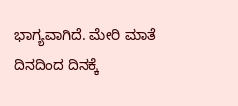ಭಾಗ್ಯವಾಗಿದೆ. ಮೇರಿ ಮಾತೆ ದಿನದಿಂದ ದಿನಕ್ಕೆ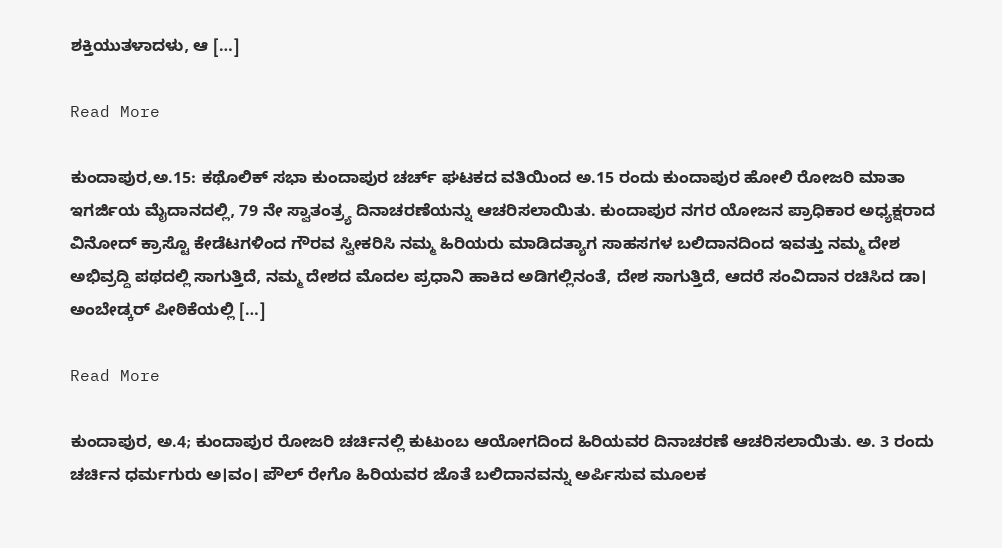ಶಕ್ತಿಯುತಳಾದಳು, ಆ […]

Read More

ಕುಂದಾಪುರ,ಅ.15: ಕಥೊಲಿಕ್ ಸಭಾ ಕುಂದಾಪುರ ಚರ್ಚ್ ಘಟಕದ ವತಿಯಿಂದ ಅ.15 ರಂದು ಕುಂದಾಪುರ ಹೋಲಿ ರೋಜರಿ ಮಾತಾ ಇಗರ್ಜಿಯ ಮೈದಾನದಲ್ಲಿ, 79 ನೇ ಸ್ವಾತಂತ್ರ್ಯ ದಿನಾಚರಣೆಯನ್ನು ಆಚರಿಸಲಾಯಿತು. ಕುಂದಾಪುರ ನಗರ ಯೋಜನ ಪ್ರಾಧಿಕಾರ ಅಧ್ಯಕ್ಷರಾದ ವಿನೋದ್ ಕ್ರಾಸ್ಟೊ ಕೇಡೆಟಗಳಿಂದ ಗೌರವ ಸ್ವೀಕರಿಸಿ ನಮ್ಮ ಹಿರಿಯರು ಮಾಡಿದತ್ಯಾಗ ಸಾಹಸಗಳ ಬಲಿದಾನದಿಂದ ಇವತ್ತು ನಮ್ಮ ದೇಶ ಅಭಿವ್ರದ್ದಿ ಪಥದಲ್ಲಿ ಸಾಗುತ್ತಿದೆ, ನಮ್ಮ ದೇಶದ ಮೊದಲ ಪ್ರಧಾನಿ ಹಾಕಿದ ಅಡಿಗಲ್ಲಿನಂತೆ, ದೇಶ ಸಾಗುತ್ತಿದೆ, ಆದರೆ ಸಂವಿದಾನ ರಚಿಸಿದ ಡಾ। ಅಂಬೇಡ್ಕರ್ ಪೀಠಿಕೆಯಲ್ಲಿ […]

Read More

ಕುಂದಾಪುರ, ಅ.4; ಕುಂದಾಪುರ ರೋಜರಿ ಚರ್ಚಿನಲ್ಲಿ ಕುಟುಂಬ ಆಯೋಗದಿಂದ ಹಿರಿಯವರ ದಿನಾಚರಣೆ ಆಚರಿಸಲಾಯಿತು. ಅ. 3 ರಂದು ಚರ್ಚಿನ ಧರ್ಮಗುರು ಅ।ವಂ। ಪೌಲ್ ರೇಗೊ ಹಿರಿಯವರ ಜೊತೆ ಬಲಿದಾನವನ್ನು ಅರ್ಪಿಸುವ ಮೂಲಕ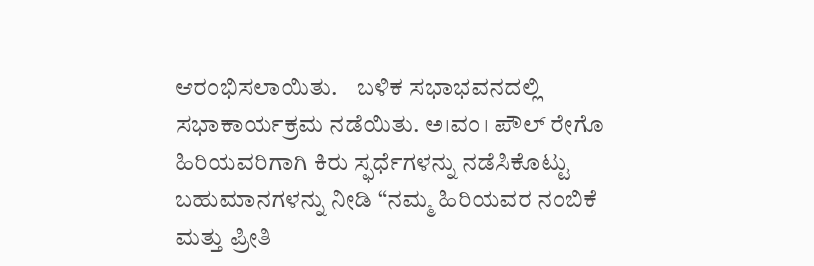ಆರಂಭಿಸಲಾಯಿತು.    ಬಳಿಕ ಸಭಾಭವನದಲ್ಲಿ ಸಭಾಕಾರ್ಯಕ್ರಮ ನಡೆಯಿತು. ಅ।ವಂ। ಪೌಲ್ ರೇಗೊ ಹಿರಿಯವರಿಗಾಗಿ ಕಿರು ಸ್ಫರ್ಧೆಗಳನ್ನು ನಡೆಸಿಕೊಟ್ಟು ಬಹುಮಾನಗಳನ್ನು ನೀಡಿ “ನಮ್ಮ ಹಿರಿಯವರ ನಂಬಿಕೆ ಮತ್ತು ಪ್ರೀತಿ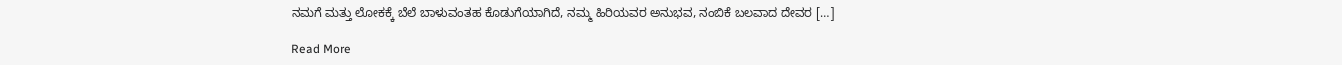ನಮಗೆ ಮತ್ತು ಲೋಕಕ್ಕೆ ಬೆಲೆ ಬಾಳುವಂತಹ ಕೊಡುಗೆಯಾಗಿದೆ, ನಮ್ಮ ಹಿರಿಯವರ ಅನುಭವ, ನಂಬಿಕೆ ಬಲವಾದ ದೇವರ […]

Read More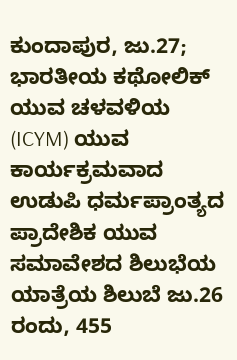ಕುಂದಾಪುರ, ಜು.27;  ಭಾರತೀಯ ಕಥೋಲಿಕ್ ಯುವ ಚಳವಳಿಯ (ICYM) ಯುವ ಕಾರ್ಯಕ್ರಮವಾದ ಉಡುಪಿ ಧರ್ಮಪ್ರಾಂತ್ಯದ ಪ್ರಾದೇಶಿಕ ಯುವ ಸಮಾವೇಶದ ಶಿಲುಭೆಯ ಯಾತ್ರೆಯ ಶಿಲುಬೆ ಜು.26 ರಂದು, 455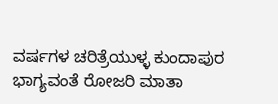ವರ್ಷಗಳ ಚರಿತ್ರೆಯುಳ್ಳ ಕುಂದಾಪುರ ಭಾಗ್ಯವಂತೆ ರೋಜರಿ ಮಾತಾ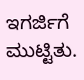ಇಗರ್ಜಿಗೆ ಮುಟ್ಟಿತು.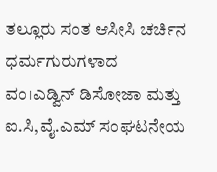ತಲ್ಲೂರು ಸಂತ ಆಸೀಸಿ ಚರ್ಚಿನ ಧರ್ಮಗುರುಗಳಾದ ವಂ।ಎಡ್ವಿನ್ ಡಿಸೋಜಾ ಮತ್ತು ಐ.ಸಿ,ವೈ.ಎಮ್ ಸಂಘಟನೇಯ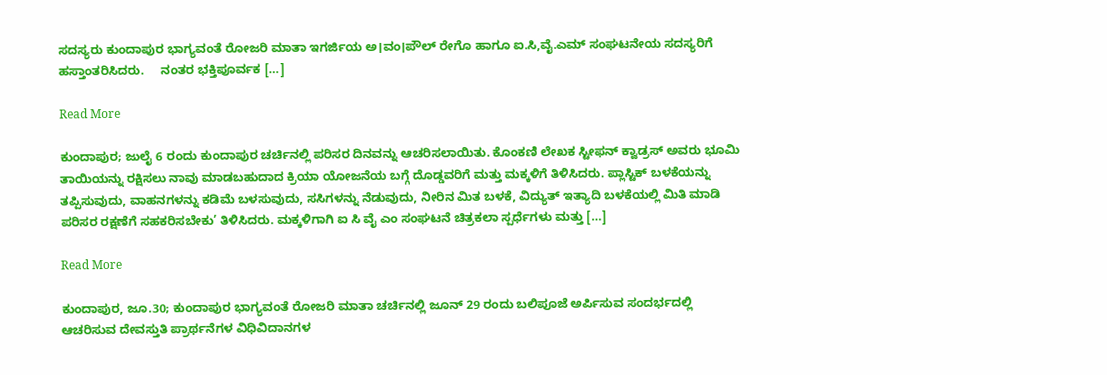ಸದಸ್ಯರು ಕುಂದಾಪುರ ಭಾಗ್ಯವಂತೆ ರೋಜರಿ ಮಾತಾ ಇಗರ್ಜಿಯ ಅ।ವಂ।ಪೌಲ್ ರೇಗೊ ಹಾಗೂ ಐ.ಸಿ,ವೈ.ಎಮ್ ಸಂಘಟನೇಯ ಸದಸ್ಯರಿಗೆ ಹಸ್ತಾಂತರಿಸಿದರು.     ನಂತರ ಭಕ್ತಿಪೂರ್ವಕ […]

Read More

ಕುಂದಾಪುರ; ಜುಲೈ 6 ರಂದು ಕುಂದಾಪುರ ಚರ್ಚಿನಲ್ಲಿ ಪರಿಸರ ದಿನವನ್ನು ಆಚರಿಸಲಾಯಿತು. ಕೊಂಕಣಿ ಲೇಖಕ ಸ್ಟೀಫನ್ ಕ್ವಾಡ್ರಸ್ ಅವರು ಭೂಮಿ ತಾಯಿಯನ್ನು ರಕ್ಷಿಸಲು ನಾವು ಮಾಡಬಹುದಾದ ಕ್ರಿಯಾ ಯೋಜನೆಯ ಬಗ್ಗೆ ದೊಡ್ಡವರಿಗೆ ಮತ್ತು ಮಕ್ಕಳಿಗೆ ತಿಳಿಸಿದರು. ಪ್ಲಾಸ್ಟಿಕ್ ಬಳಕೆಯನ್ನು ತಪ್ಪಿಸುವುದು, ವಾಹನಗಳನ್ನು ಕಡಿಮೆ ಬಳಸುವುದು, ಸಸಿಗಳನ್ನು ನೆಡುವುದು, ನೀರಿನ ಮಿತ ಬಳಕೆ, ವಿದ್ಯುತ್ ಇತ್ಯಾದಿ ಬಳಕೆಯಲ್ಲಿ ಮಿತಿ ಮಾಡಿ ಪರಿಸರ ರಕ್ಷಣೆಗೆ ಸಹಕರಿಸಬೇಕು’ ತಿಳಿಸಿದರು. ಮಕ್ಕಳಿಗಾಗಿ ಐ ಸಿ ವೈ ಎಂ ಸಂಘಟನೆ ಚಿತ್ರಕಲಾ ಸ್ಪರ್ಧೆಗಳು ಮತ್ತು […]

Read More

ಕುಂದಾಪುರ, ಜೂ.30; ಕುಂದಾಪುರ ಭಾಗ್ಯವಂತೆ ರೋಜರಿ ಮಾತಾ ಚರ್ಚಿನಲ್ಲಿ ಜೂನ್ 29 ರಂದು ಬಲಿಪೂಜೆ ಅರ್ಪಿಸುವ ಸಂದರ್ಭದಲ್ಲಿ ಆಚರಿಸುವ ದೇವಸ್ತುತಿ ಪ್ರಾರ್ಥನೆಗಳ ವಿಧಿವಿದಾನಗಳ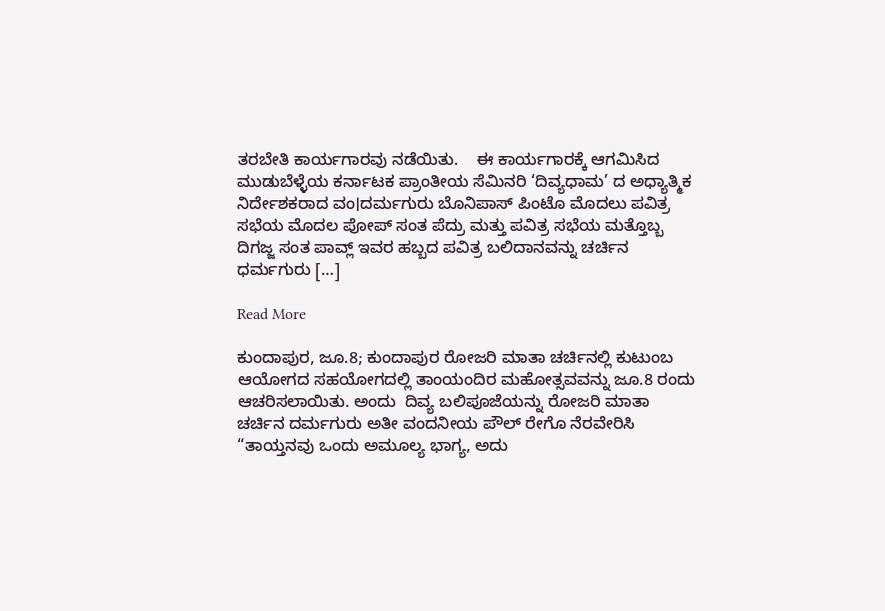ತರಬೇತಿ ಕಾರ್ಯಗಾರವು ನಡೆಯಿತು.    ಈ ಕಾರ್ಯಗಾರಕ್ಕೆ ಆಗಮಿಸಿದ ಮುಡುಬೆಳ್ಳೆಯ ಕರ್ನಾಟಕ ಪ್ರಾಂತೀಯ ಸೆಮಿನರಿ ‘ದಿವ್ಯಧಾಮ’ ದ ಅಧ್ಯಾತ್ಮಿಕ ನಿರ್ದೇಶಕರಾದ ವಂ।ದರ್ಮಗುರು ಬೊನಿಪಾಸ್ ಪಿಂಟೊ ಮೊದಲು ಪವಿತ್ರ ಸಭೆಯ ಮೊದಲ ಪೋಪ್ ಸಂತ ಪೆದ್ರು ಮತ್ತು ಪವಿತ್ರ ಸಭೆಯ ಮತ್ತೊಬ್ಬ ದಿಗಜ್ಜ ಸಂತ ಪಾವ್ಲ್ ಇವರ ಹಬ್ಬದ ಪವಿತ್ರ ಬಲಿದಾನವನ್ನು ಚರ್ಚಿನ ಧರ್ಮಗುರು […]

Read More

ಕುಂದಾಪುರ, ಜೂ.8; ಕುಂದಾಪುರ ರೋಜರಿ ಮಾತಾ ಚರ್ಚಿನಲ್ಲಿ ಕುಟುಂಬ ಆಯೋಗದ ಸಹಯೋಗದಲ್ಲಿ ತಾಂಯಂದಿರ ಮಹೋತ್ಸವವನ್ನು ಜೂ.8 ರಂದು ಆಚರಿಸಲಾಯಿತು. ಅಂದು  ದಿವ್ಯ ಬಲಿಪೂಜೆಯನ್ನು ರೋಜರಿ ಮಾತಾ ಚರ್ಚಿನ ದರ್ಮಗುರು ಅತೀ ವಂದನೀಯ ಪೌಲ್ ರೇಗೊ ನೆರವೇರಿಸಿ “ತಾಯ್ತನವು ಒಂದು ಅಮೂಲ್ಯ ಭಾಗ್ಯ, ಅದು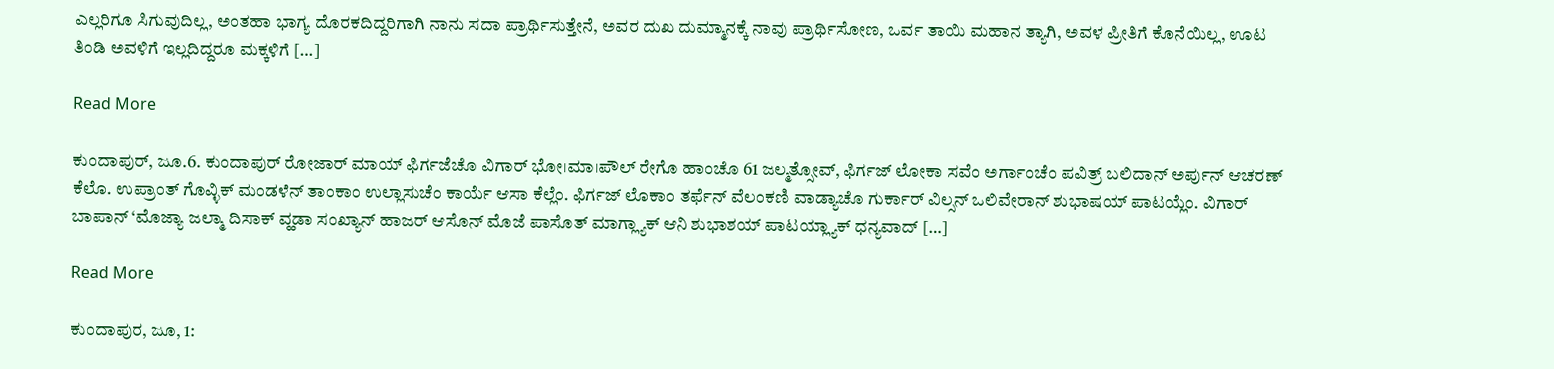ಎಲ್ಲರಿಗೂ ಸಿಗುವುದಿಲ್ಲ, ಅಂತಹಾ ಭಾಗ್ಯ ದೊರಕದಿದ್ದರಿಗಾಗಿ ನಾನು ಸದಾ ಪ್ರಾರ್ಥಿಸುತ್ತೇನೆ, ಅವರ ದುಖ ದುಮ್ಮಾನಕ್ಕೆ ನಾವು ಪ್ರಾರ್ಥಿಸೋಣ, ಒರ್ವ ತಾಯಿ ಮಹಾನ ತ್ಯಾಗಿ, ಅವಳ ಪ್ರೀತಿಗೆ ಕೊನೆಯಿಲ್ಲ, ಊಟ ತಿಂಡಿ ಅವಳಿಗೆ ಇಲ್ಲದಿದ್ದರೂ ಮಕ್ಕಳಿಗೆ […]

Read More

ಕುಂದಾಪುರ್, ಜೂ.6. ಕುಂದಾಪುರ್ ರೋಜಾರ್ ಮಾಯ್ ಫಿರ್ಗಜೆಚೊ ವಿಗಾರ್ ಭೋ।ಮಾ।ಪೌಲ್ ರೇಗೊ ಹಾಂಚೊ 61 ಜಲ್ಮತ್ಸೋವ್, ಫಿರ್ಗಜ್ ಲೋಕಾ ಸವೆಂ ಅರ್ಗಾಂಚೆಂ ಪವಿತ್ರ್ ಬಲಿದಾನ್ ಅರ್ಪುನ್ ಆಚರಣ್ ಕೆಲೊ. ಉಪ್ರಾಂತ್ ಗೊವ್ಳಿಕ್ ಮಂಡಳೆನ್ ತಾಂಕಾಂ ಉಲ್ಲಾಸುಚೆಂ ಕಾರ್ಯೆ ಆಸಾ ಕೆಲ್ಲೆಂ. ಫಿರ್ಗಜ್ ಲೊಕಾಂ ತರ್ಫೆನ್ ವೆಲಂಕಣಿ ವಾಡ್ಯಾಚೊ ಗುರ್ಕಾರ್ ವಿಲ್ಸನ್ ಒಲಿವೇರಾನ್ ಶುಭಾಷಯ್ ಪಾಟಯ್ಲೆಂ. ವಿಗಾರ್ ಬಾಪಾನ್ ‘ಮೊಜ್ಯಾ ಜಲ್ಮಾ ದಿಸಾಕ್ ವ್ಹಡಾ ಸಂಖ್ಯಾನ್ ಹಾಜರ್ ಆಸೊನ್ ಮೊಜೆ ಪಾಸೊತ್ ಮಾಗ್ಲ್ಯಾಕ್ ಆನಿ ಶುಭಾಶಯ್ ಪಾಟಯ್ಲ್ಯಾಕ್ ಧನ್ಯವಾದ್ […]

Read More

ಕುಂದಾಪುರ, ಜೂ, 1: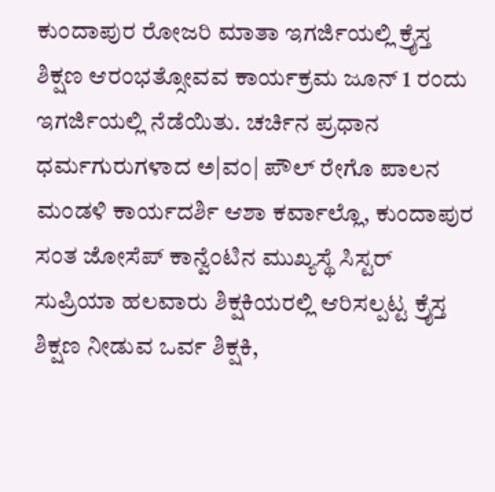ಕುಂದಾಪುರ ರೋಜರಿ ಮಾತಾ ಇಗರ್ಜಿಯಲ್ಲಿ ಕ್ರೈಸ್ತ ಶಿಕ್ಷಣ ಆರಂಭತ್ಸೋವವ ಕಾರ್ಯಕ್ರಮ ಜೂನ್ 1 ರಂದು ಇಗರ್ಜಿಯಲ್ಲಿ ನೆಡೆಯಿತು. ಚರ್ಚಿನ ಪ್ರಧಾನ ಧರ್ಮಗುರುಗಳಾದ ಅ|ವಂ| ಪೌಲ್ ರೇಗೊ ಪಾಲನ ಮಂಡಳಿ ಕಾರ್ಯದರ್ಶಿ ಆಶಾ ಕರ್ವಾಲ್ಲೊ, ಕುಂದಾಪುರ ಸಂತ ಜೋಸೆಪ್ ಕಾನ್ವೆಂಟಿನ ಮುಖ್ಯಸ್ಥೆ ಸಿಸ್ಟರ್ ಸುಪ್ರಿಯಾ ಹಲವಾರು ಶಿಕ್ಷಕಿಯರಲ್ಲಿ ಆರಿಸಲ್ಪಟ್ಟ ಕ್ರೈಸ್ತ ಶಿಕ್ಷಣ ನೀಡುವ ಒರ್ವ ಶಿಕ್ಷಕಿ,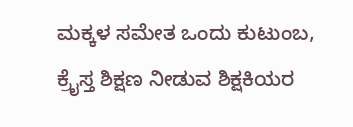ಮಕ್ಕಳ ಸಮೇತ ಒಂದು ಕುಟುಂಬ, ಕ್ರೈಸ್ತ ಶಿಕ್ಷಣ ನೀಡುವ ಶಿಕ್ಷಕಿಯರ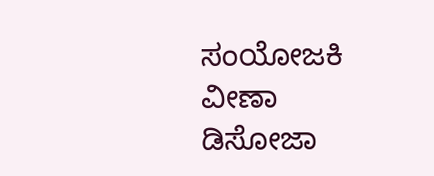ಸಂಯೋಜಕಿ ವೀಣಾ ಡಿಸೋಜಾ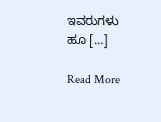ಇವರುಗಳು ಹೂ […]

Read More